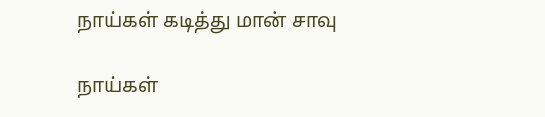நாய்கள் கடித்து மான் சாவு

நாய்கள்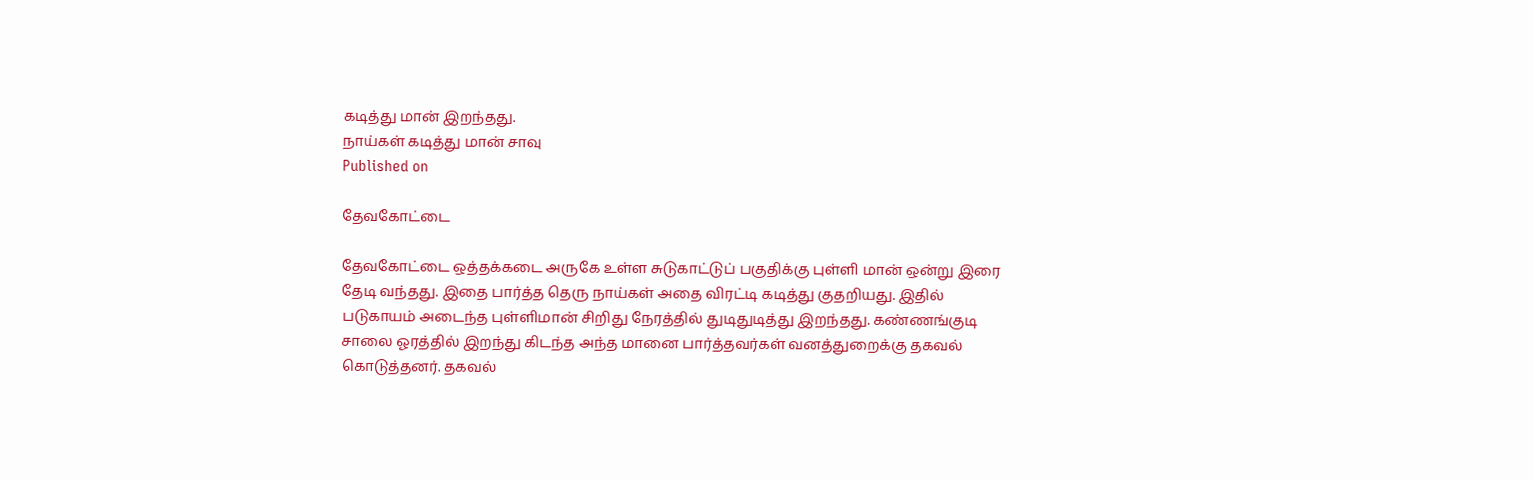கடித்து மான் இறந்தது.
நாய்கள் கடித்து மான் சாவு
Published on

தேவகோட்டை

தேவகோட்டை ஒத்தக்கடை அருகே உள்ள சுடுகாட்டுப் பகுதிக்கு புள்ளி மான் ஒன்று இரை தேடி வந்தது. இதை பார்த்த தெரு நாய்கள் அதை விரட்டி கடித்து குதறியது. இதில் படுகாயம் அடைந்த புள்ளிமான் சிறிது நேரத்தில் துடிதுடித்து இறந்தது. கண்ணங்குடி சாலை ஓரத்தில் இறந்து கிடந்த அந்த மானை பார்த்தவர்கள் வனத்துறைக்கு தகவல் கொடுத்தனர். தகவல்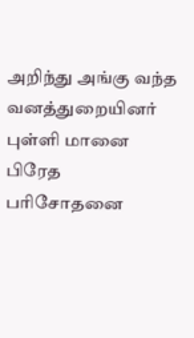அறிந்து அங்கு வந்த வனத்துறையினர் புள்ளி மானை பிரேத பரிசோதனை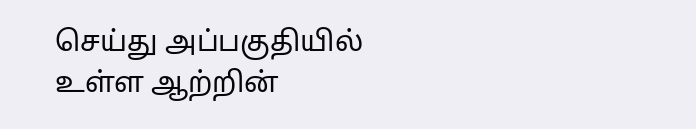செய்து அப்பகுதியில் உள்ள ஆற்றின்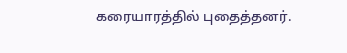கரையாரத்தில் புதைத்தனர்.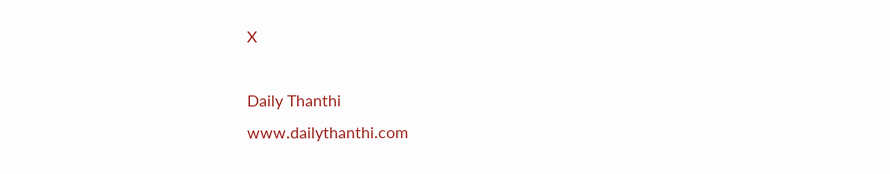X

Daily Thanthi
www.dailythanthi.com